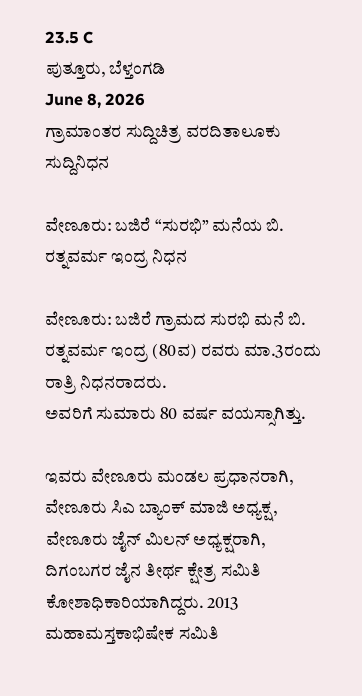23.5 C
ಪುತ್ತೂರು, ಬೆಳ್ತಂಗಡಿ
June 8, 2026
ಗ್ರಾಮಾಂತರ ಸುದ್ದಿಚಿತ್ರ ವರದಿತಾಲೂಕು ಸುದ್ದಿನಿಧನ

ವೇಣೂರು: ಬಜಿರೆ “ಸುರಭಿ” ಮನೆಯ ಬಿ. ರತ್ನವರ್ಮ ಇಂದ್ರ ನಿಧನ

ವೇಣೂರು: ಬಜಿರೆ ಗ್ರಾಮದ ಸುರಭಿ ಮನೆ ಬಿ. ರತ್ನವರ್ಮ ಇಂದ್ರ (80ವ) ರವರು ಮಾ.3ರಂದು ರಾತ್ರಿ ನಿಧನರಾದರು.
ಅವರಿಗೆ ಸುಮಾರು 80 ವರ್ಷ ವಯಸ್ಸಾಗಿತ್ತು.

ಇವರು ವೇಣೂರು ಮಂಡಲ ಪ್ರಧಾನರಾಗಿ, ವೇಣೂರು ಸಿಎ ಬ್ಯಾಂಕ್ ಮಾಜಿ ಅಧ್ಯಕ್ಷ, ವೇಣೂರು ಜೈನ್ ಮಿಲನ್ ಅಧ್ಯಕ್ಷರಾಗಿ, ದಿಗಂಬಗರ ಜೈನ ತೀರ್ಥ ಕ್ಷೇತ್ರ ಸಮಿತಿ ಕೋಶಾಧಿಕಾರಿಯಾಗಿದ್ದರು. 2013 ಮಹಾಮಸ್ತಕಾಭಿಷೇಕ ಸಮಿತಿ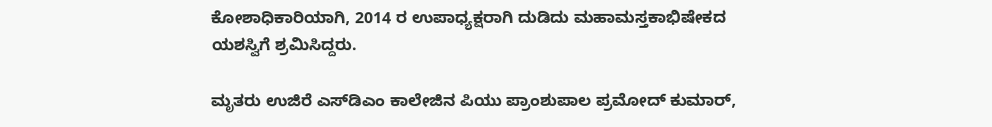ಕೋಶಾಧಿಕಾರಿಯಾಗಿ, 2014 ರ ಉಪಾಧ್ಯಕ್ಷರಾಗಿ ದುಡಿದು ಮಹಾಮಸ್ತಕಾಭಿಷೇಕದ ಯಶಸ್ವಿಗೆ ಶ್ರಮಿಸಿದ್ದರು.

ಮೃತರು ಉಜಿರೆ ಎಸ್‌ಡಿಎಂ ಕಾಲೇಜಿನ ಪಿಯು ಪ್ರಾಂಶುಪಾಲ ಪ್ರಮೋದ್ ಕುಮಾರ್,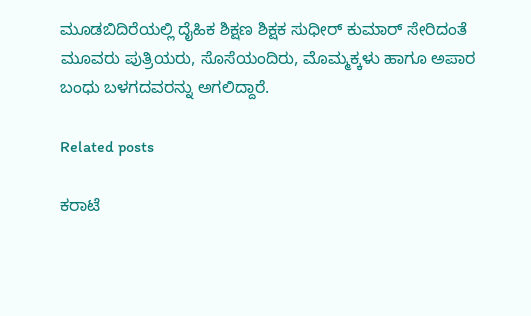ಮೂಡಬಿದಿರೆಯಲ್ಲಿ ದೈಹಿಕ ಶಿಕ್ಷಣ ಶಿಕ್ಷಕ ಸುಧೀರ್ ಕುಮಾರ್ ಸೇರಿದಂತೆ ಮೂವರು ಪುತ್ರಿಯರು, ಸೊಸೆಯಂದಿರು, ಮೊಮ್ಮಕ್ಕಳು ಹಾಗೂ ಅಪಾರ ಬಂಧು ಬಳಗದವರನ್ನು ಅಗಲಿದ್ದಾರೆ.

Related posts

ಕರಾಟೆ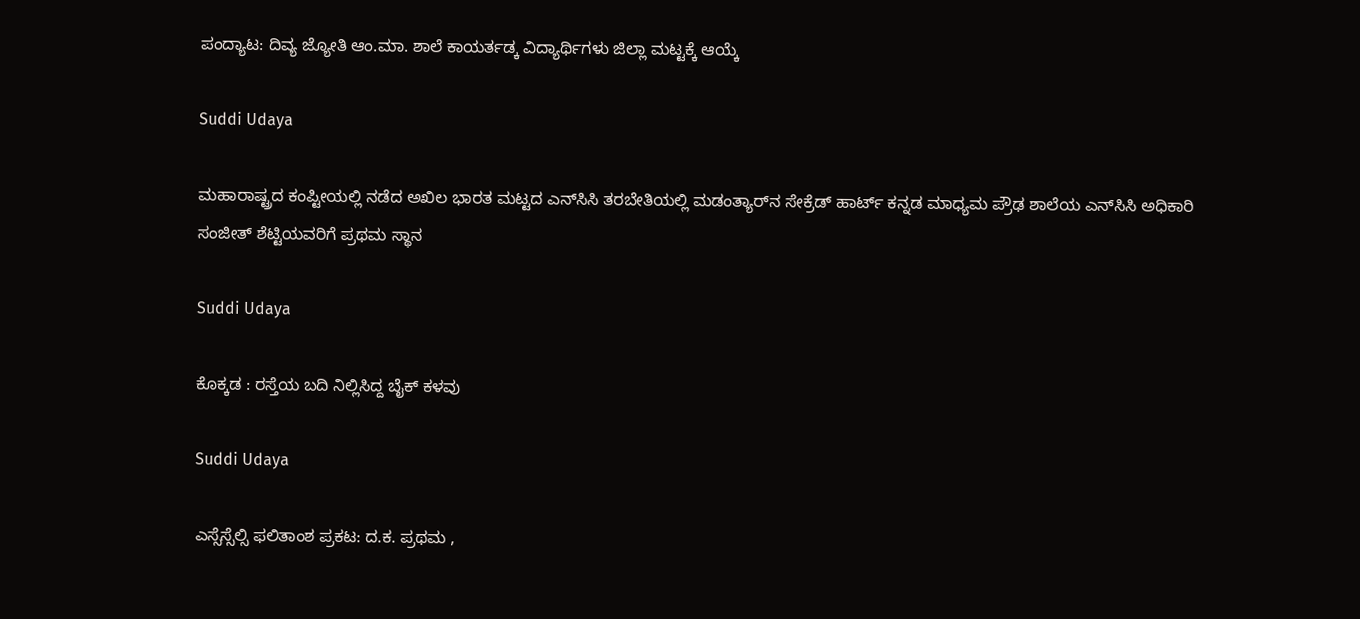ಪಂದ್ಯಾಟ: ದಿವ್ಯ ಜ್ಯೋತಿ ಆಂ.ಮಾ. ಶಾಲೆ ಕಾಯರ್ತಡ್ಕ ವಿದ್ಯಾರ್ಥಿಗಳು ಜಿಲ್ಲಾ ಮಟ್ಟಕ್ಕೆ ಆಯ್ಕೆ

Suddi Udaya

ಮಹಾರಾಷ್ಟ್ರದ ಕಂಪ್ಟೀಯಲ್ಲಿ ನಡೆದ ಅಖಿಲ ಭಾರತ ಮಟ್ಟದ ಎನ್‌ಸಿಸಿ ತರಬೇತಿಯಲ್ಲಿ ಮಡಂತ್ಯಾರ್‌ನ ಸೇಕ್ರೆಡ್ ಹಾರ್ಟ್ ಕನ್ನಡ ಮಾಧ್ಯಮ ಪ್ರೌಢ ಶಾಲೆಯ ಎನ್‌ಸಿಸಿ ಅಧಿಕಾರಿ ಸಂಜೀತ್ ಶೆಟ್ಟಿಯವರಿಗೆ ಪ್ರಥಮ ಸ್ಥಾನ

Suddi Udaya

ಕೊಕ್ಕಡ : ರಸ್ತೆಯ ಬದಿ ನಿಲ್ಲಿಸಿದ್ದ ಬೈಕ್ ಕಳವು

Suddi Udaya

ಎಸ್ಸೆಸ್ಸೆಲ್ಸಿ ಫಲಿತಾಂಶ ಪ್ರಕಟ: ದ.ಕ. ಪ್ರಥಮ ,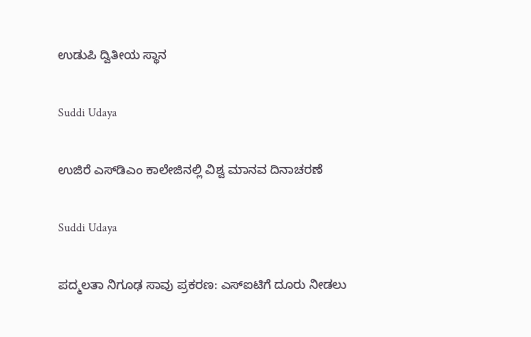ಉಡುಪಿ ದ್ವಿತೀಯ ಸ್ಥಾನ

Suddi Udaya

ಉಜಿರೆ ಎಸ್‌ಡಿಎಂ ಕಾಲೇಜಿನಲ್ಲಿ ವಿಶ್ವ ಮಾನವ ದಿನಾಚರಣೆ

Suddi Udaya

ಪದ್ಮಲತಾ ನಿಗೂಢ ಸಾವು ಪ್ರಕರಣ: ಎಸ್‌ಐಟಿಗೆ ದೂರು ನೀಡಲು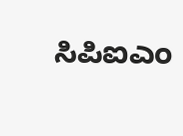ಸಿಪಿಐಎಂ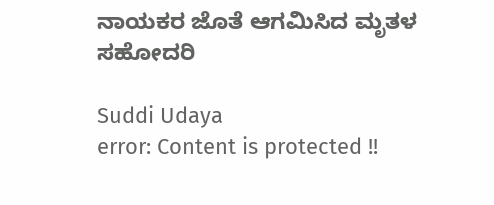ನಾಯಕರ ಜೊತೆ ಆಗಮಿಸಿದ ಮೃತಳ ಸಹೋದರಿ

Suddi Udaya
error: Content is protected !!